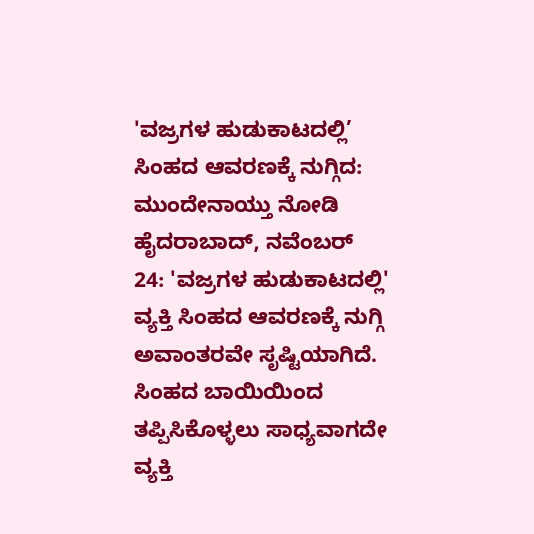'ವಜ್ರಗಳ ಹುಡುಕಾಟದಲ್ಲಿ’ ಸಿಂಹದ ಆವರಣಕ್ಕೆ ನುಗ್ಗಿದ: ಮುಂದೇನಾಯ್ತು ನೋಡಿ
ಹೈದರಾಬಾದ್, ನವೆಂಬರ್ 24: 'ವಜ್ರಗಳ ಹುಡುಕಾಟದಲ್ಲಿ' ವ್ಯಕ್ತಿ ಸಿಂಹದ ಆವರಣಕ್ಕೆ ನುಗ್ಗಿ ಅವಾಂತರವೇ ಸೃಷ್ಟಿಯಾಗಿದೆ. ಸಿಂಹದ ಬಾಯಿಯಿಂದ ತಪ್ಪಿಸಿಕೊಳ್ಳಲು ಸಾಧ್ಯವಾಗದೇ ವ್ಯಕ್ತಿ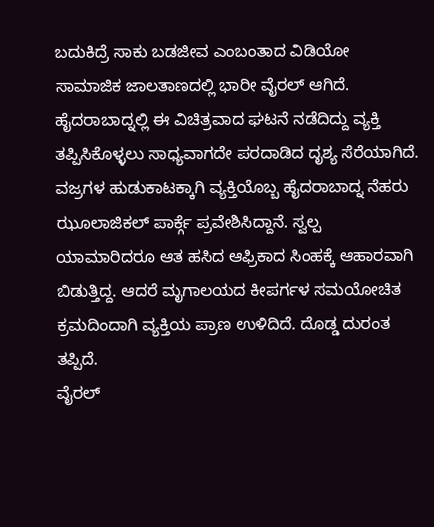ಬದುಕಿದ್ರೆ ಸಾಕು ಬಡಜೀವ ಎಂಬಂತಾದ ವಿಡಿಯೋ ಸಾಮಾಜಿಕ ಜಾಲತಾಣದಲ್ಲಿ ಭಾರೀ ವೈರಲ್ ಆಗಿದೆ. ಹೈದರಾಬಾದ್ನಲ್ಲಿ ಈ ವಿಚಿತ್ರವಾದ ಘಟನೆ ನಡೆದಿದ್ದು ವ್ಯಕ್ತಿ ತಪ್ಪಿಸಿಕೊಳ್ಳಲು ಸಾಧ್ಯವಾಗದೇ ಪರದಾಡಿದ ದೃಶ್ಯ ಸೆರೆಯಾಗಿದೆ.
ವಜ್ರಗಳ ಹುಡುಕಾಟಕ್ಕಾಗಿ ವ್ಯಕ್ತಿಯೊಬ್ಬ ಹೈದರಾಬಾದ್ನ ನೆಹರು ಝೂಲಾಜಿಕಲ್ ಪಾರ್ಕ್ಗೆ ಪ್ರವೇಶಿಸಿದ್ದಾನೆ. ಸ್ವಲ್ಪ ಯಾಮಾರಿದರೂ ಆತ ಹಸಿದ ಆಫ್ರಿಕಾದ ಸಿಂಹಕ್ಕೆ ಆಹಾರವಾಗಿ ಬಿಡುತ್ತಿದ್ದ. ಆದರೆ ಮೃಗಾಲಯದ ಕೀಪರ್ಗಳ ಸಮಯೋಚಿತ ಕ್ರಮದಿಂದಾಗಿ ವ್ಯಕ್ತಿಯ ಪ್ರಾಣ ಉಳಿದಿದೆ. ದೊಡ್ಡ ದುರಂತ ತಪ್ಪಿದೆ.
ವೈರಲ್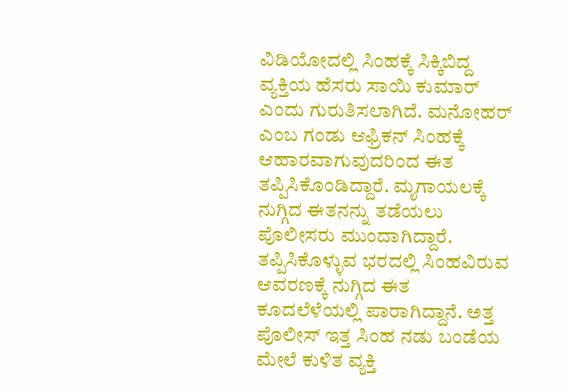ವಿಡಿಯೋದಲ್ಲಿ ಸಿಂಹಕ್ಕೆ ಸಿಕ್ಕಿಬಿದ್ದ ವ್ಯಕ್ತಿಯ ಹೆಸರು ಸಾಯಿ ಕುಮಾರ್ ಎಂದು ಗುರುತಿಸಲಾಗಿದೆ. ಮನೋಹರ್ ಎಂಬ ಗಂಡು ಆಫ್ರಿಕನ್ ಸಿಂಹಕ್ಕೆ ಆಹಾರವಾಗುವುದರಿಂದ ಈತ ತಪ್ಪಿಸಿಕೊಂಡಿದ್ದಾರೆ. ಮೃಗಾಯಲಕ್ಕೆ ನುಗ್ಗಿದ ಈತನನ್ನು ತಡೆಯಲು ಪೊಲೀಸರು ಮುಂದಾಗಿದ್ದಾರೆ. ತಪ್ಪಿಸಿಕೊಳ್ಳುವ ಭರದಲ್ಲಿ ಸಿಂಹವಿರುವ ಆವರಣಕ್ಕೆ ನುಗ್ಗಿದ ಈತ ಕೂದಲೆಳೆಯಲ್ಲಿ ಪಾರಾಗಿದ್ದಾನೆ. ಅತ್ತ ಪೊಲೀಸ್ ಇತ್ತ ಸಿಂಹ ನಡು ಬಂಡೆಯ ಮೇಲೆ ಕುಳಿತ ವ್ಯಕ್ತಿ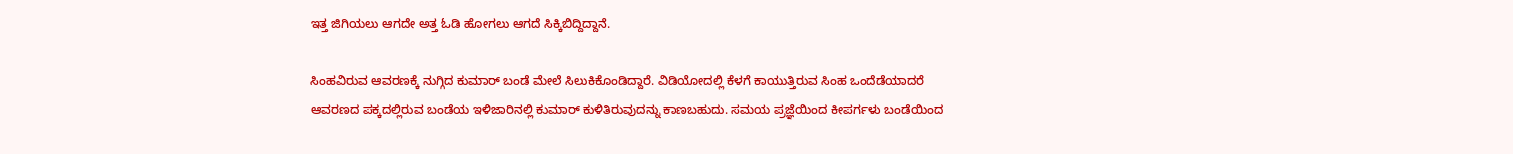ಇತ್ತ ಜಿಗಿಯಲು ಆಗದೇ ಅತ್ತ ಓಡಿ ಹೋಗಲು ಆಗದೆ ಸಿಕ್ಕಿಬಿದ್ದಿದ್ದಾನೆ.

ಸಿಂಹವಿರುವ ಆವರಣಕ್ಕೆ ನುಗ್ಗಿದ ಕುಮಾರ್ ಬಂಡೆ ಮೇಲೆ ಸಿಲುಕಿಕೊಂಡಿದ್ದಾರೆ. ವಿಡಿಯೋದಲ್ಲಿ ಕೆಳಗೆ ಕಾಯುತ್ತಿರುವ ಸಿಂಹ ಒಂದೆಡೆಯಾದರೆ ಆವರಣದ ಪಕ್ಕದಲ್ಲಿರುವ ಬಂಡೆಯ ಇಳಿಜಾರಿನಲ್ಲಿ ಕುಮಾರ್ ಕುಳಿತಿರುವುದನ್ನು ಕಾಣಬಹುದು. ಸಮಯ ಪ್ರಜ್ಞೆಯಿಂದ ಕೀಪರ್ಗಳು ಬಂಡೆಯಿಂದ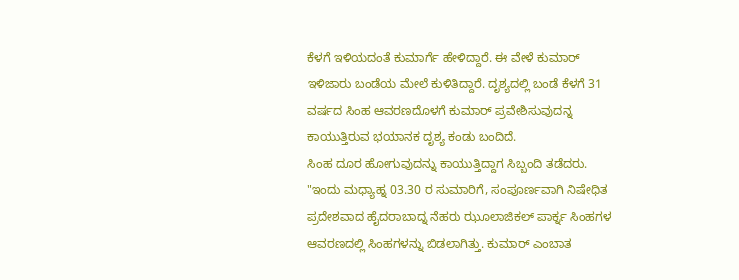ಕೆಳಗೆ ಇಳಿಯದಂತೆ ಕುಮಾರ್ಗೆ ಹೇಳಿದ್ದಾರೆ. ಈ ವೇಳೆ ಕುಮಾರ್ ಇಳಿಜಾರು ಬಂಡೆಯ ಮೇಲೆ ಕುಳಿತಿದ್ದಾರೆ. ದೃಶ್ಯದಲ್ಲಿ ಬಂಡೆ ಕೆಳಗೆ 31 ವರ್ಷದ ಸಿಂಹ ಆವರಣದೊಳಗೆ ಕುಮಾರ್ ಪ್ರವೇಶಿಸುವುದನ್ನ ಕಾಯುತ್ತಿರುವ ಭಯಾನಕ ದೃಶ್ಯ ಕಂಡು ಬಂದಿದೆ.
ಸಿಂಹ ದೂರ ಹೋಗುವುದನ್ನು ಕಾಯುತ್ತಿದ್ದಾಗ ಸಿಬ್ಬಂದಿ ತಡೆದರು. "ಇಂದು ಮಧ್ಯಾಹ್ನ 03.30 ರ ಸುಮಾರಿಗೆ, ಸಂಪೂರ್ಣವಾಗಿ ನಿಷೇಧಿತ ಪ್ರದೇಶವಾದ ಹೈದರಾಬಾದ್ನ ನೆಹರು ಝೂಲಾಜಿಕಲ್ ಪಾರ್ಕ್ನ ಸಿಂಹಗಳ ಆವರಣದಲ್ಲಿ ಸಿಂಹಗಳನ್ನು ಬಿಡಲಾಗಿತ್ತು. ಕುಮಾರ್ ಎಂಬಾತ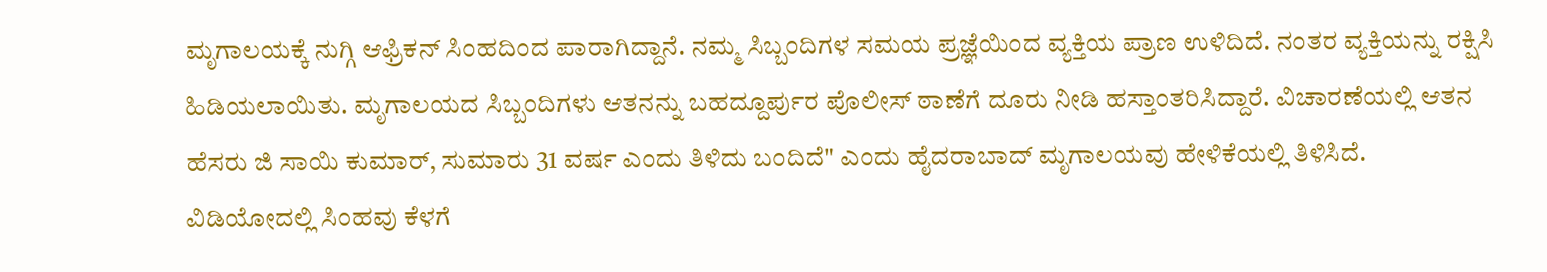ಮೃಗಾಲಯಕ್ಕೆ ನುಗ್ಗಿ ಆಫ್ರಿಕನ್ ಸಿಂಹದಿಂದ ಪಾರಾಗಿದ್ದಾನೆ. ನಮ್ಮ ಸಿಬ್ಬಂದಿಗಳ ಸಮಯ ಪ್ರಜ್ಞೆಯಿಂದ ವ್ಯಕ್ತಿಯ ಪ್ರಾಣ ಉಳಿದಿದೆ. ನಂತರ ವ್ಯಕ್ತಿಯನ್ನು ರಕ್ಷಿಸಿ ಹಿಡಿಯಲಾಯಿತು. ಮೃಗಾಲಯದ ಸಿಬ್ಬಂದಿಗಳು ಆತನನ್ನು ಬಹದ್ದೂರ್ಪುರ ಪೊಲೀಸ್ ಠಾಣೆಗೆ ದೂರು ನೀಡಿ ಹಸ್ತಾಂತರಿಸಿದ್ದಾರೆ. ವಿಚಾರಣೆಯಲ್ಲಿ ಆತನ ಹೆಸರು ಜಿ ಸಾಯಿ ಕುಮಾರ್, ಸುಮಾರು 31 ವರ್ಷ ಎಂದು ತಿಳಿದು ಬಂದಿದೆ" ಎಂದು ಹೈದರಾಬಾದ್ ಮೃಗಾಲಯವು ಹೇಳಿಕೆಯಲ್ಲಿ ತಿಳಿಸಿದೆ.
ವಿಡಿಯೋದಲ್ಲಿ ಸಿಂಹವು ಕೆಳಗೆ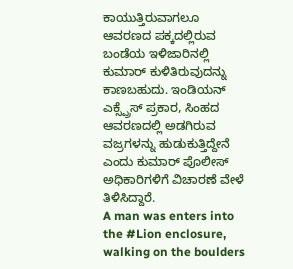ಕಾಯುತ್ತಿರುವಾಗಲೂ ಆವರಣದ ಪಕ್ಕದಲ್ಲಿರುವ ಬಂಡೆಯ ಇಳಿಜಾರಿನಲ್ಲಿ ಕುಮಾರ್ ಕುಳಿತಿರುವುದನ್ನು ಕಾಣಬಹುದು. ಇಂಡಿಯನ್ ಎಕ್ಸ್ಪ್ರೆಸ್ ಪ್ರಕಾರ, ಸಿಂಹದ ಆವರಣದಲ್ಲಿ ಅಡಗಿರುವ ವಜ್ರಗಳನ್ನು ಹುಡುಕುತ್ತಿದ್ದೇನೆ ಎಂದು ಕುಮಾರ್ ಪೊಲೀಸ್ ಅಧಿಕಾರಿಗಳಿಗೆ ವಿಚಾರಣೆ ವೇಳೆ ತಿಳಿಸಿದ್ದಾರೆ.
A man was enters into the #Lion enclosure, walking on the boulders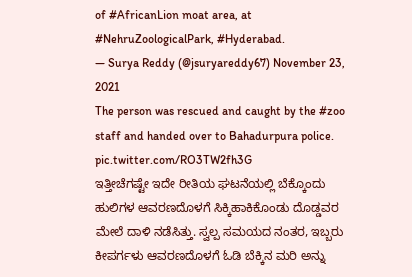of #AfricanLion moat area, at #NehruZoologicalPark, #Hyderabad.
— Surya Reddy (@jsuryareddy67) November 23, 2021
The person was rescued and caught by the #zoo staff and handed over to Bahadurpura police. pic.twitter.com/RO3TW2fh3G
ಇತ್ತೀಚೆಗಷ್ಟೇ ಇದೇ ರೀತಿಯ ಘಟನೆಯಲ್ಲಿ ಬೆಕ್ಕೊಂದು ಹುಲಿಗಳ ಆವರಣದೊಳಗೆ ಸಿಕ್ಕಿಹಾಕಿಕೊಂಡು ದೊಡ್ಡವರ ಮೇಲೆ ದಾಳಿ ನಡೆಸಿತ್ತು. ಸ್ವಲ್ಪ ಸಮಯದ ನಂತರ, ಇಬ್ಬರು ಕೀಪರ್ಗಳು ಆವರಣದೊಳಗೆ ಓಡಿ ಬೆಕ್ಕಿನ ಮರಿ ಅನ್ನು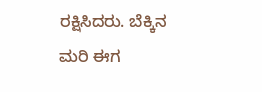ರಕ್ಷಿಸಿದರು. ಬೆಕ್ಕಿನ ಮರಿ ಈಗ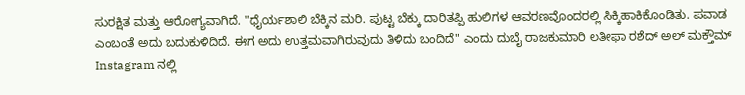ಸುರಕ್ಷಿತ ಮತ್ತು ಆರೋಗ್ಯವಾಗಿದೆ. "ಧೈರ್ಯಶಾಲಿ ಬೆಕ್ಕಿನ ಮರಿ. ಪುಟ್ಟ ಬೆಕ್ಕು ದಾರಿತಪ್ಪಿ ಹುಲಿಗಳ ಆವರಣವೊಂದರಲ್ಲಿ ಸಿಕ್ಕಿಹಾಕಿಕೊಂಡಿತು. ಪವಾಡ ಎಂಬಂತೆ ಅದು ಬದುಕುಳಿದಿದೆ. ಈಗ ಅದು ಉತ್ತಮವಾಗಿರುವುದು ತಿಳಿದು ಬಂದಿದೆ" ಎಂದು ದುಬೈ ರಾಜಕುಮಾರಿ ಲತೀಫಾ ರಶೆದ್ ಅಲ್ ಮಕ್ತೌಮ್ Instagram ನಲ್ಲಿ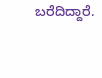ಬರೆದಿದ್ದಾರೆ.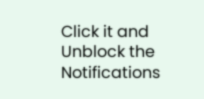Click it and Unblock the Notifications